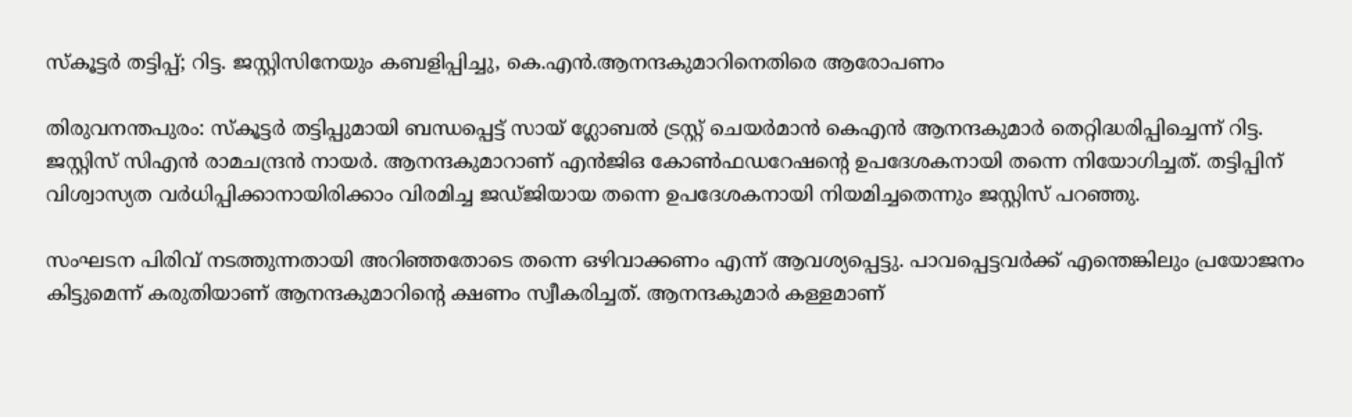സ്‌കൂട്ടർ തട്ടിപ്പ്; റിട്ട. ജസ്റ്റിസിനേയും കബളിപ്പിച്ചു, കെ.എൻ.ആനന്ദകുമാറിനെതിരെ ആരോപണം

തിരുവനന്തപുരം: സ്‌കൂട്ടര്‍ തട്ടിപ്പുമായി ബന്ധപ്പെട്ട് സായ് ഗ്ലോബല്‍ ട്രസ്റ്റ് ചെയര്‍മാന്‍ കെഎന്‍ ആനന്ദകുമാര്‍ തെറ്റിദ്ധരിപ്പിച്ചെന്ന് റിട്ട. ജസ്റ്റിസ് സിഎന്‍ രാമചന്ദ്രന്‍ നായര്‍. ആനന്ദകുമാറാണ് എന്‍ജിഒ കോണ്‍ഫഡറേഷന്റെ ഉപദേശകനായി തന്നെ നിയോഗിച്ചത്. തട്ടിപ്പിന് വിശ്വാസ്യത വര്‍ധിപ്പിക്കാനായിരിക്കാം വിരമിച്ച ജഡ്ജിയായ തന്നെ ഉപദേശകനായി നിയമിച്ചതെന്നും ജസ്റ്റിസ് പറഞ്ഞു.

സംഘടന പിരിവ് നടത്തുന്നതായി അറിഞ്ഞതോടെ തന്നെ ഒഴിവാക്കണം എന്ന് ആവശ്യപ്പെട്ടു. പാവപ്പെട്ടവര്‍ക്ക് എന്തെങ്കിലും പ്രയോജനം കിട്ടുമെന്ന് കരുതിയാണ് ആനന്ദകുമാറിന്റെ ക്ഷണം സ്വീകരിച്ചത്. ആനന്ദകുമാര്‍ കള്ളമാണ്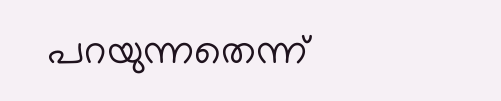പറയുന്നതെന്ന്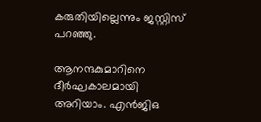കരുതിയില്ലെന്നും ജസ്റ്റിസ് പറഞ്ഞു.

ആനന്ദകുമാറിനെ ദീര്‍ഘകാലമായി അറിയാം. എന്‍ജിഒ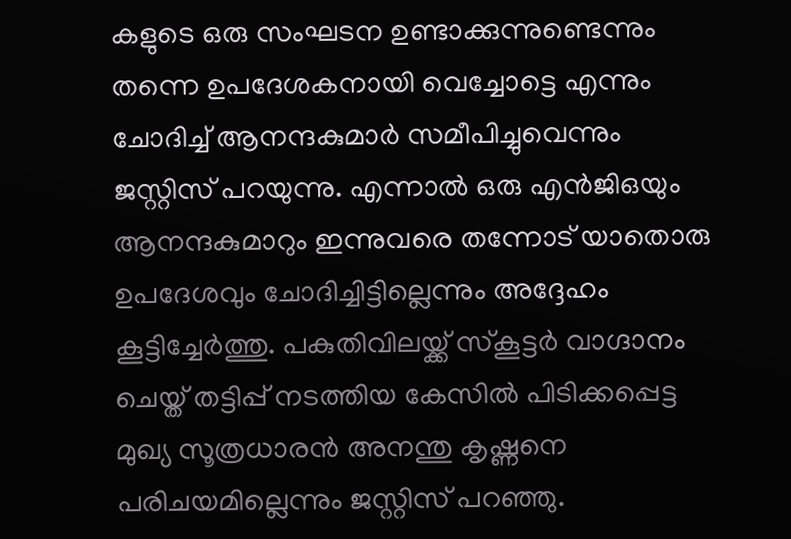കളുടെ ഒരു സംഘടന ഉണ്ടാക്കുന്നുണ്ടെന്നും തന്നെ ഉപദേശകനായി വെച്ചോട്ടെ എന്നും ചോദിച്ച് ആനന്ദകുമാര്‍ സമീപിച്ചുവെന്നും ജസ്റ്റിസ് പറയുന്നു. എന്നാല്‍ ഒരു എന്‍ജിഒയും ആനന്ദകുമാറും ഇന്നുവരെ തന്നോട് യാതൊരു ഉപദേശവും ചോദിച്ചിട്ടില്ലെന്നും അദ്ദേഹം കൂട്ടിച്ചേര്‍ത്തു. പകുതിവിലയ്ക്ക് സ്‌കൂട്ടര്‍ വാഗ്ദാനം ചെയ്ത് തട്ടിപ്പ് നടത്തിയ കേസില്‍ പിടിക്കപ്പെട്ട മുഖ്യ സൂത്രധാരന്‍ അനന്തു കൃഷ്ണനെ പരിചയമില്ലെന്നും ജസ്റ്റിസ് പറഞ്ഞു.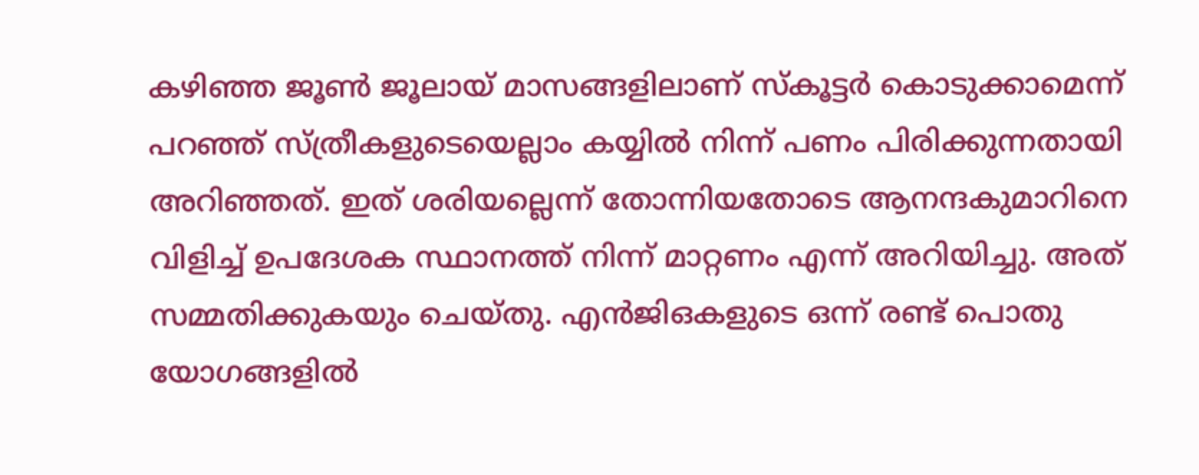കഴിഞ്ഞ ജൂണ്‍ ജൂലായ് മാസങ്ങളിലാണ് സ്‌കൂട്ടര്‍ കൊടുക്കാമെന്ന് പറഞ്ഞ് സ്ത്രീകളുടെയെല്ലാം കയ്യില്‍ നിന്ന് പണം പിരിക്കുന്നതായി അറിഞ്ഞത്. ഇത് ശരിയല്ലെന്ന് തോന്നിയതോടെ ആനന്ദകുമാറിനെ വിളിച്ച് ഉപദേശക സ്ഥാനത്ത് നിന്ന് മാറ്റണം എന്ന് അറിയിച്ചു. അത് സമ്മതിക്കുകയും ചെയ്തു. എന്‍ജിഒകളുടെ ഒന്ന് രണ്ട് പൊതു യോഗങ്ങളില്‍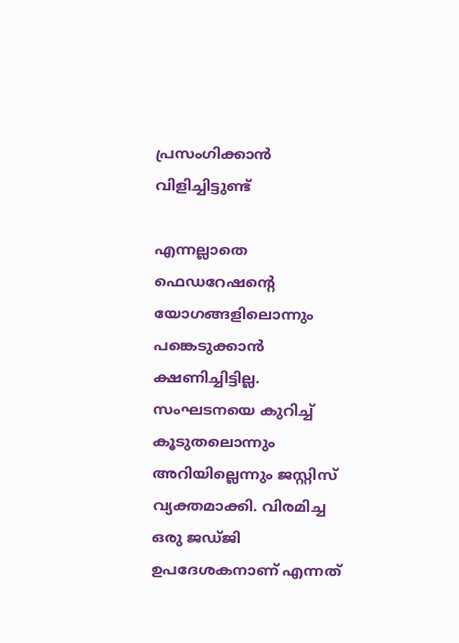പ്രസംഗിക്കാന്‍ വിളിച്ചിട്ടുണ്ട്

എന്നല്ലാതെ ഫെഡറേഷന്റെ യോഗങ്ങളിലൊന്നും പങ്കെടുക്കാന്‍ ക്ഷണിച്ചിട്ടില്ല. സംഘടനയെ കുറിച്ച് കൂടുതലൊന്നും അറിയില്ലെന്നും ജസ്റ്റിസ് വ്യക്തമാക്കി. വിരമിച്ച ഒരു ജഡ്ജി ഉപദേശകനാണ് എന്നത്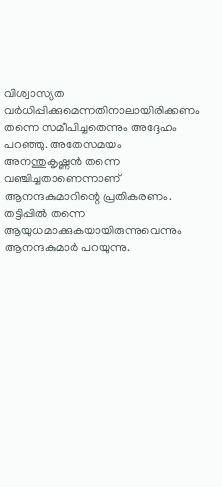വിശ്വാസ്യത വര്‍ധിപ്പിക്കുമെന്നതിനാലായിരിക്കണം തന്നെ സമീപിച്ചതെന്നും അദ്ദേഹം പറഞ്ഞു. അതേസമയം അനന്തുകൃഷ്ണന്‍ തന്നെ വഞ്ചിച്ചതാണെന്നാണ് ആനന്ദകുമാറിന്റെ പ്രതികരണം. തട്ടിപ്പില്‍ തന്നെ ആയുധമാക്കുകയായിരുന്നുവെന്നും ആനന്ദകുമാര്‍ പറയുന്നു.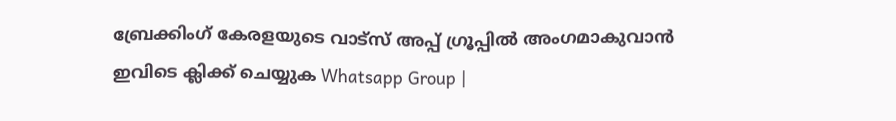ബ്രേക്കിംഗ് കേരളയുടെ വാട്സ് അപ്പ് ഗ്രൂപ്പിൽ അംഗമാകുവാൻ ഇവിടെ ക്ലിക്ക് ചെയ്യുക Whatsapp Group |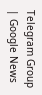Telegram Group | Google News